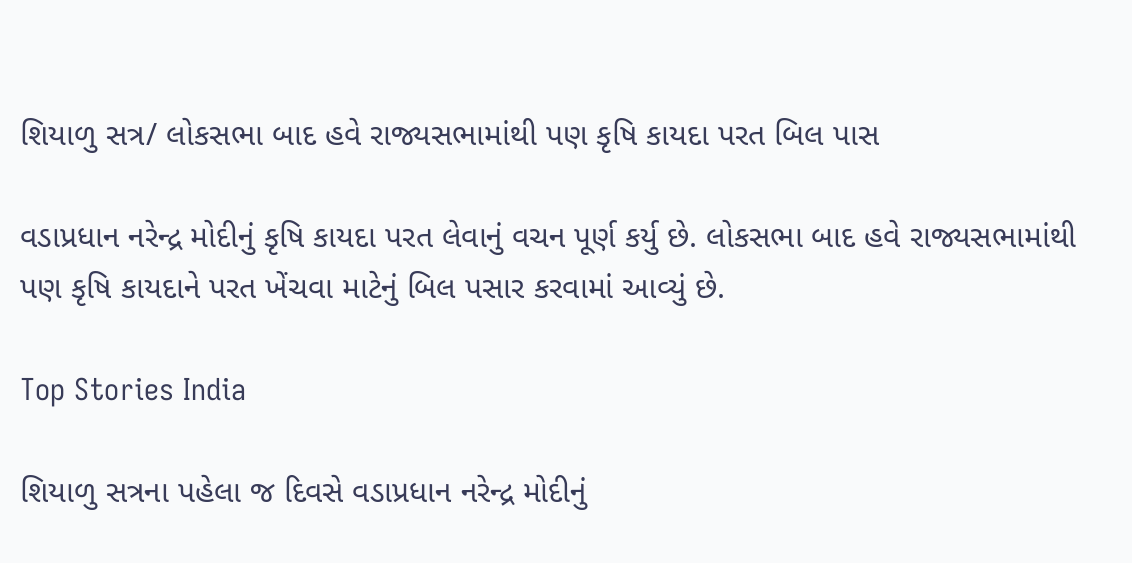શિયાળુ સત્ર/ લોકસભા બાદ હવે રાજ્યસભામાંથી પણ કૃષિ કાયદા પરત બિલ પાસ

વડાપ્રધાન નરેન્દ્ર મોદીનું કૃષિ કાયદા પરત લેવાનું વચન પૂર્ણ કર્યુ છે. લોકસભા બાદ હવે રાજ્યસભામાંથી પણ કૃષિ કાયદાને પરત ખેંચવા માટેનું બિલ પસાર કરવામાં આવ્યું છે.

Top Stories India

શિયાળુ સત્રના પહેલા જ દિવસે વડાપ્રધાન નરેન્દ્ર મોદીનું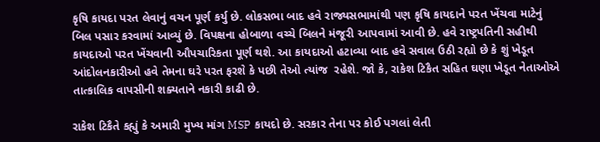કૃષિ કાયદા પરત લેવાનું વચન પૂર્ણ કર્યુ છે. લોકસભા બાદ હવે રાજ્યસભામાંથી પણ કૃષિ કાયદાને પરત ખેંચવા માટેનું બિલ પસાર કરવામાં આવ્યું છે. વિપક્ષના હોબાળા વચ્ચે બિલને મંજૂરી આપવામાં આવી છે. હવે રાષ્ટ્રપતિની સહીથી કાયદાઓ પરત ખેંચવાની ઔપચારિકતા પૂર્ણ થશે. આ કાયદાઓ હટાવ્યા બાદ હવે સવાલ ઉઠી રહ્યો છે કે શું ખેડૂત આંદોલનકારીઓ હવે તેમના ઘરે પરત ફરશે કે પછી તેઓ ત્યાંજ  રહેશે. જો કે, રાકેશ ટિકૈત સહિત ઘણા ખેડૂત નેતાઓએ તાત્કાલિક વાપસીની શક્યતાને નકારી કાઢી છે.

રાકેશ ટિકૈતે કહ્યું કે અમારી મુખ્ય માંગ MSP કાયદો છે. સરકાર તેના પર કોઈ પગલાં લેતી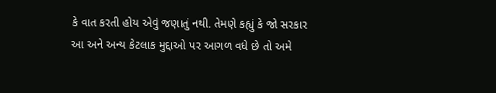કે વાત કરતી હોય એવું જણાતું નથી. તેમણે કહ્યું કે જો સરકાર આ અને અન્ય કેટલાક મુદ્દાઓ પર આગળ વધે છે તો અમે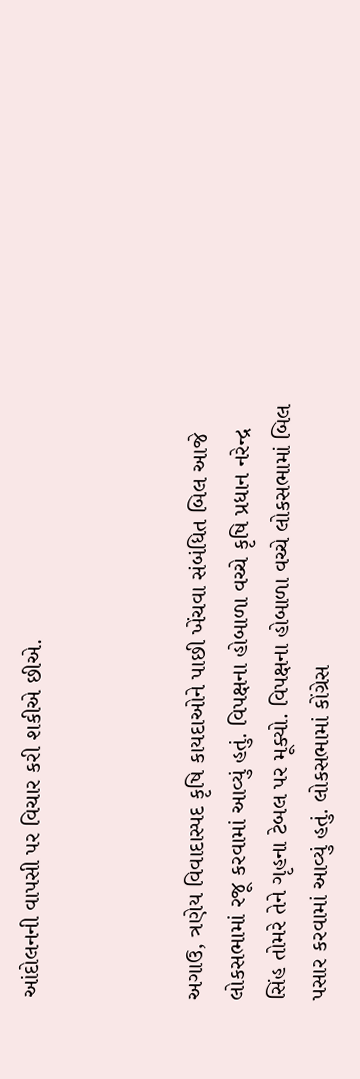આંદોલનની વાપસી પર વિચાર કરી શકીએ છીએ.



અગાઉ, ત્રણેય વિવાદાસ્પદ કૃષિ કાયદાઓને પાછી ખેંચવા સંબંધિત બિલ આજે લોકસભામાં રજૂ કરવામાં આવ્યું હતું. વિપક્ષના હોબાળા વચ્ચે કૃષિ પ્રધાન નરેન્દ્ર સિંહ તોમરે તેને ગૃહના ટેબલ પર મૂક્યો. વિપક્ષના હોબાળા વચ્ચે લોકસભામાં બિલ પસાર કરવામાં આવ્યું હતું. લોકસભામાં કોંગ્રેસ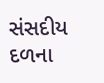સંસદીય દળના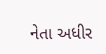નેતા અધીર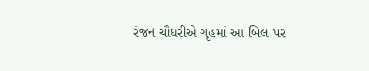રંજન ચૌધરીએ ગૃહમાં આ બિલ પર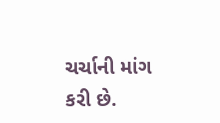ચર્ચાની માંગ કરી છે.